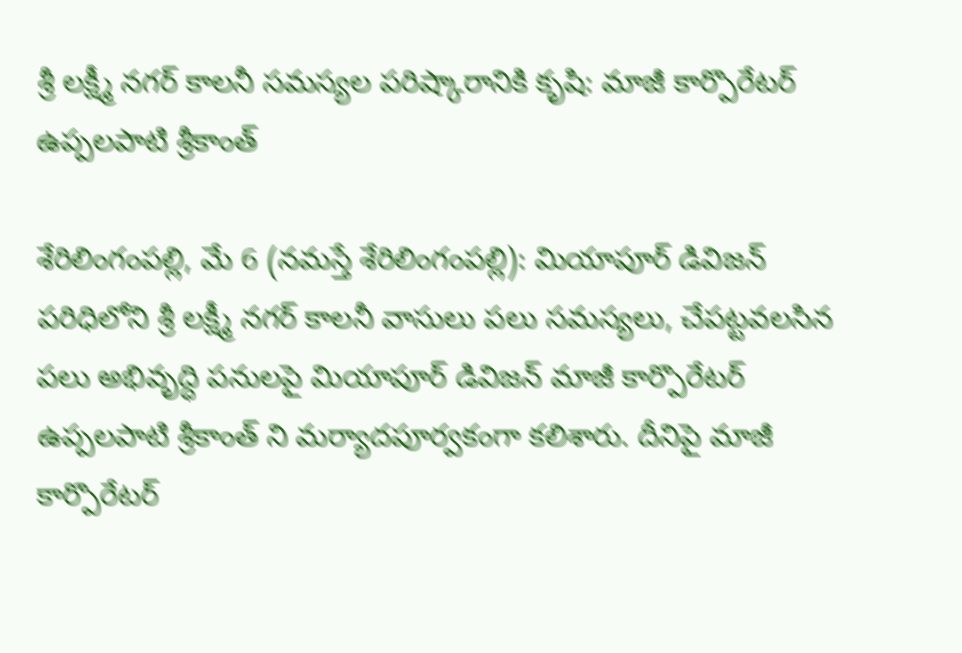శ్రీ లక్ష్మీ నగర్ కాలనీ స‌మ‌స్య‌ల పరిష్కారానికి కృషి: మాజీ కార్పొరేటర్ ఉప్పలపాటి శ్రీకాంత్

శేరిలింగంప‌ల్లి, మే 6 (న‌మ‌స్తే శేరిలింగంప‌ల్లి): మియాపూర్ డివిజన్ పరిధిలోని శ్రీ లక్ష్మీ నగర్ కాలనీ వాసులు పలు సమస్యలు, చేపట్టవలసిన పలు అభివృద్ధి పనులపై మియాపూర్ డివిజన్ మాజీ కార్పొరేటర్ ఉప్పలపాటి శ్రీకాంత్ ని మర్యాదపూర్వకంగా కలిశారు. దీనిపై మాజీ కార్పొరేటర్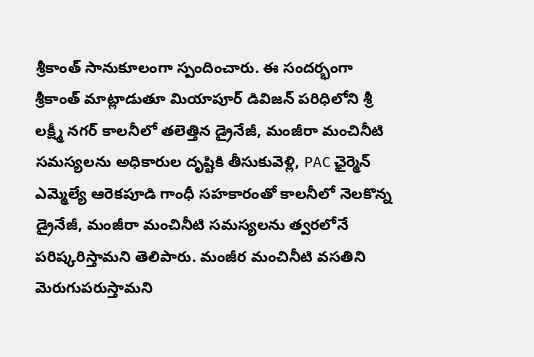శ్రీకాంత్ సానుకూలంగా స్పందించారు. ఈ సందర్భంగా శ్రీకాంత్ మాట్లాడుతూ మియాపూర్ డివిజన్ పరిధిలోని శ్రీ లక్ష్మీ నగర్ కాలనీలో తలెత్తిన డ్రైనేజీ, మంజీరా మంచినీటి సమస్యలను అధికారుల దృష్టికి తీసుకువెళ్లి, PAC ఛైర్మెన్ ఎమ్మెల్యే ఆరెకపూడి గాంధీ సహకారంతో కాలనీలో నెలకొన్న డ్రైనేజీ, మంజీరా మంచినీటి సమస్యలను త్వరలోనే పరిష్కరిస్తామని తెలిపారు. మంజీర మంచినీటి వసతిని మెరుగుపరుస్తామని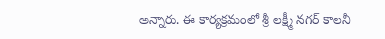అన్నారు. ఈ కార్యక్రమంలో శ్రీ లక్ష్మీ నగర్ కాలనీ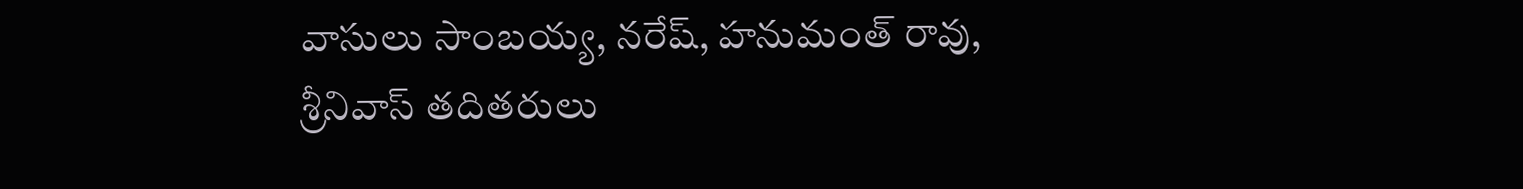వాసులు సాంబయ్య, నరేష్, హనుమంత్ రావు, శ్రీనివాస్ తదితరులు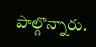పాల్గొన్నారు.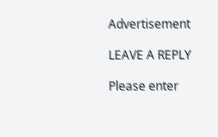Advertisement

LEAVE A REPLY

Please enter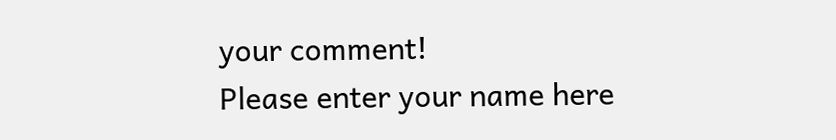your comment!
Please enter your name here